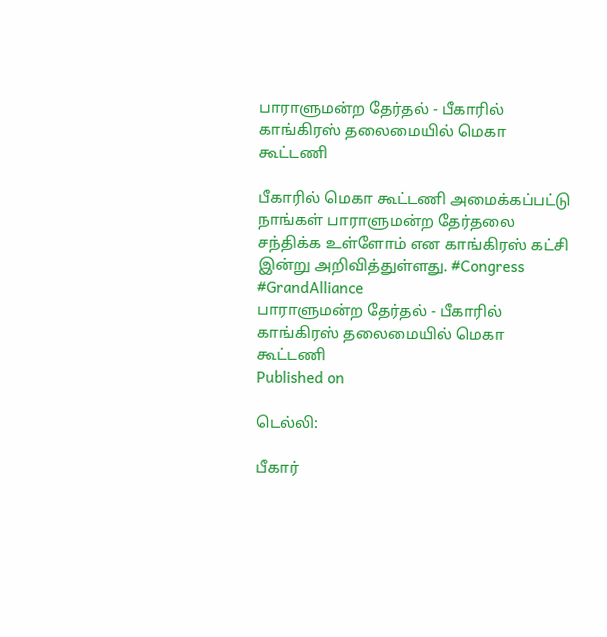பாராளுமன்ற தேர்தல் - பீகாரில் காங்கிரஸ் தலைமையில் மெகா கூட்டணி

பீகாரில் மெகா கூட்டணி அமைக்கப்பட்டு நாங்கள் பாராளுமன்ற தேர்தலை சந்திக்க உள்ளோம் என காங்கிரஸ் கட்சி இன்று அறிவித்துள்ளது. #Congress #GrandAlliance
பாராளுமன்ற தேர்தல் - பீகாரில் காங்கிரஸ் தலைமையில் மெகா கூட்டணி
Published on

டெல்லி:

பீகார்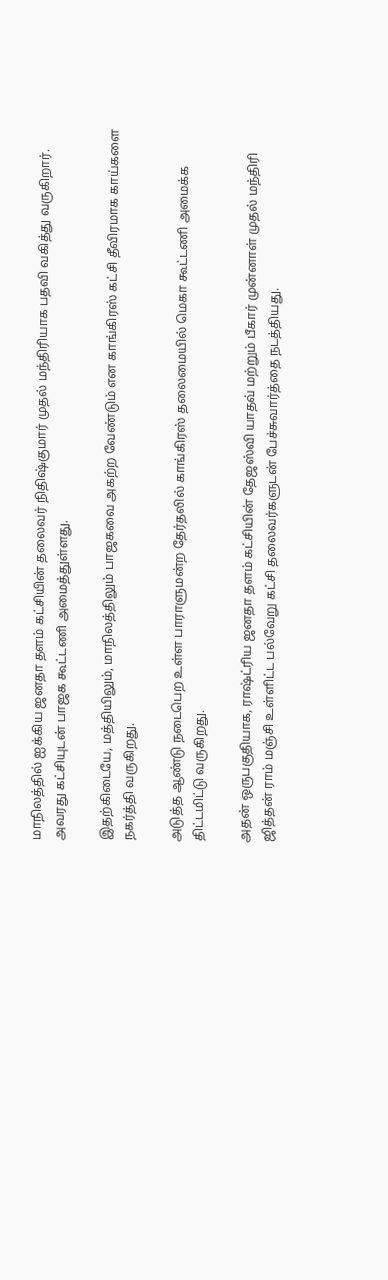மாநிலத்தில் ஐக்கிய ஜனதா தளம் கட்சியின் தலைவர் நிதிஷ்குமார் முதல் மந்திரியாக பதவி வகித்து வருகிறார். அவரது கட்சியுடன் பாஜக கூட்டணி அமைத்துள்ளது.

இதற்கிடையே, மத்தியிலும், மாநிலத்திலும் பாஜகவை அகற்ற வேண்டும் என காங்கிரஸ் கட்சி தீவிரமாக காய்களை நகர்த்தி வருகிறது.

அடுத்த ஆண்டு நடைபெற உள்ள பாராளுமன்ற தேர்தலில் காங்கிரஸ் தலைமையில் மெகா கூட்டணி அமைக்க திட்டமிட்டு வருகிறது.

அதன் ஒருபகுதியாக, ராஷ்ட்ரிய ஜனதா தளம் கட்சியின் தேஜஸ்வி யாதவ் மற்றும் பீகார் முன்னாள் முதல் மந்திரி ஜித்தன் ராம் மஞ்சி உள்ளிட்ட பல்வேறு கட்சி தலைவர்களுடன் பேச்சுவார்த்தை நடத்தியது.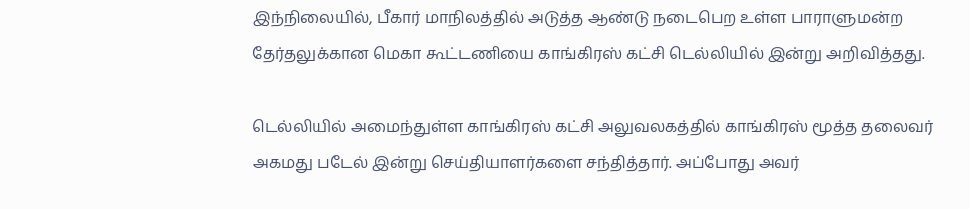இந்நிலையில், பீகார் மாநிலத்தில் அடுத்த ஆண்டு நடைபெற உள்ள பாராளுமன்ற தேர்தலுக்கான மெகா கூட்டணியை காங்கிரஸ் கட்சி டெல்லியில் இன்று அறிவித்தது.

டெல்லியில் அமைந்துள்ள காங்கிரஸ் கட்சி அலுவலகத்தில் காங்கிரஸ் மூத்த தலைவர் அகமது படேல் இன்று செய்தியாளர்களை சந்தித்தார். அப்போது அவர்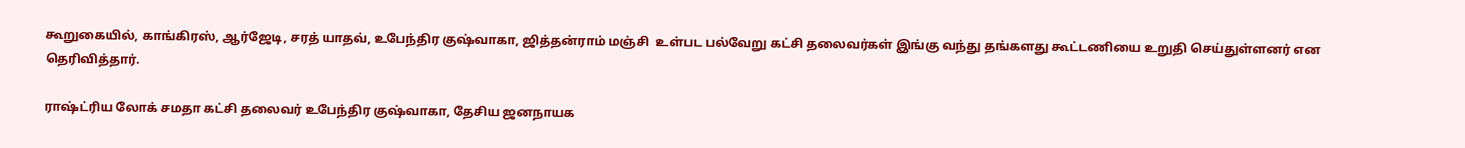கூறுகையில், காங்கிரஸ், ஆர்ஜேடி, சரத் யாதவ், உபேந்திர குஷ்வாகா, ஜித்தன்ராம் மஞ்சி  உள்பட பல்வேறு கட்சி தலைவர்கள் இங்கு வந்து தங்களது கூட்டணியை உறுதி செய்துள்ளனர் என தெரிவித்தார்.

ராஷ்ட்ரிய லோக் சமதா கட்சி தலைவர் உபேந்திர குஷ்வாகா, தேசிய ஜனநாயக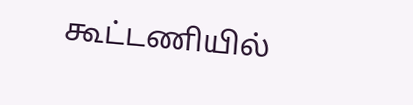கூட்டணியில்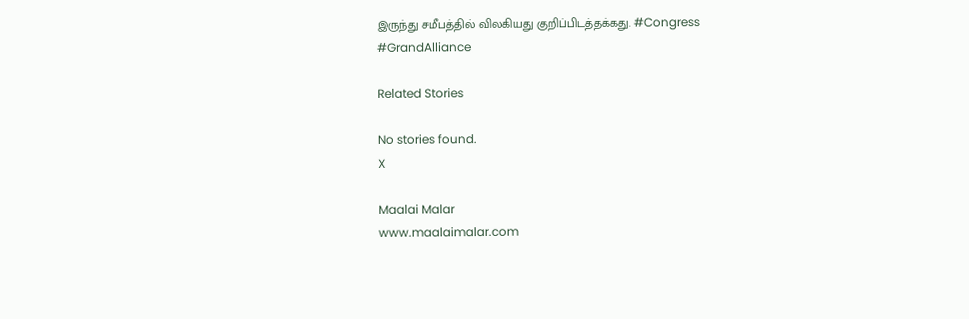இருந்து சமீபத்தில் விலகியது குறிப்பிடத்தக்கது. #Congress #GrandAlliance

Related Stories

No stories found.
X

Maalai Malar
www.maalaimalar.com